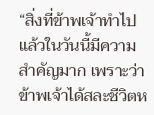“สิ่งที่ข้าพเจ้าทำไปแล้วในวันนี้มีความสำคัญมาก เพราะว่าข้าพเจ้าได้สละชีวิตห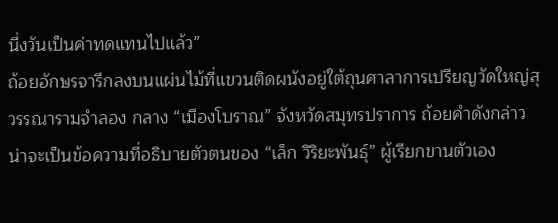นึ่งวันเป็นค่าทดแทนไปแล้ว”
ถ้อยอักษรจารึกลงบนแผ่นไม้ที่แขวนติดผนังอยู่ใต้ถุนศาลาการเปรียญวัดใหญ่สุวรรณารามจำลอง กลาง “เมืองโบราณ” จังหวัดสมุทรปราการ ถ้อยคำดังกล่าวน่าจะเป็นข้อความที่อธิบายตัวตนของ “เล็ก วิริยะพันธุ์” ผู้เรียกขานตัวเอง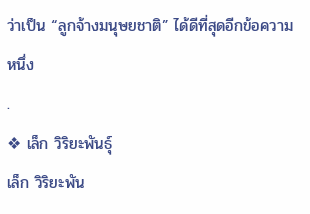ว่าเป็น “ลูกจ้างมนุษยชาติ” ได้ดีที่สุดอีกข้อความหนึ่ง
.
❖ เล็ก วิริยะพันธุ์
เล็ก วิริยะพัน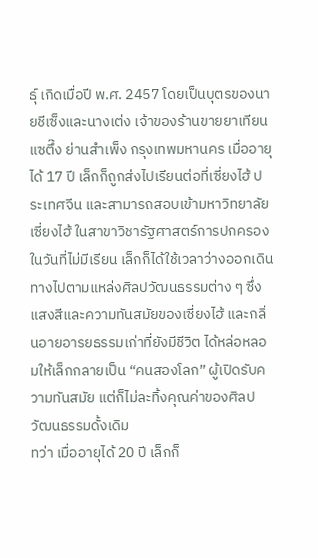ธุ์ เกิดเมื่อปี พ.ศ. 2457 โดยเป็นบุตรของนายชีเซ็งและนางเต่ง เจ้าของร้านขายยาเทียนแซตึ๊ง ย่านสำเพ็ง กรุงเทพมหานคร เมื่ออายุได้ 17 ปี เล็กก็ถูกส่งไปเรียนต่อที่เซี่ยงไฮ้ ประเทศจีน และสามารถสอบเข้ามหาวิทยาลัยเซี่ยงไฮ้ ในสาขาวิชารัฐศาสตร์การปกครอง
ในวันที่ไม่มีเรียน เล็กก็ได้ใช้เวลาว่างออกเดินทางไปตามแหล่งศิลปวัฒนธรรมต่าง ๆ ซึ่งแสงสีและความทันสมัยของเซี่ยงไฮ้ และกลิ่นอายอารยธรรมเก่าที่ยังมีชีวิต ได้หล่อหลอมให้เล็กกลายเป็น “คนสองโลก” ผู้เปิดรับความทันสมัย แต่ก็ไม่ละทิ้งคุณค่าของศิลปวัฒนธรรมดั้งเดิม
ทว่า เมื่ออายุได้ 20 ปี เล็กก็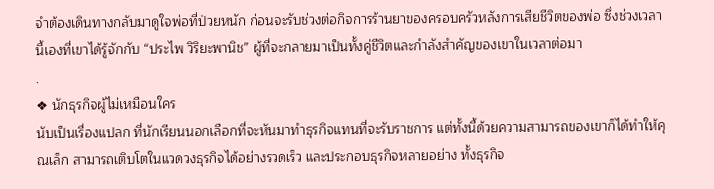จำต้องเดินทางกลับมาดูใจพ่อที่ป่วยหนัก ก่อนจะรับช่วงต่อกิจการร้านยาของครอบครัวหลังการเสียชีวิตของพ่อ ซึ่งช่วงเวลานี้เองที่เขาได้รู้จักกับ “ประไพ วิริยะพานิช” ผู้ที่จะกลายมาเป็นทั้งคู่ชีวิตและกำลังสำคัญของเขาในเวลาต่อมา
.
❖ นักธุรกิจผู้ไม่เหมือนใคร
นับเป็นเรื่องแปลก ที่นักเรียนนอกเลือกที่จะหันมาทำธุรกิจแทนที่จะรับราชการ แต่ทั้งนี้ด้วยความสามารถของเขาก็ได้ทำให้คุณเล็ก สามารถเติบโตในแวดวงธุรกิจได้อย่างรวดเร็ว และประกอบธุรกิจหลายอย่าง ทั้งธุรกิจ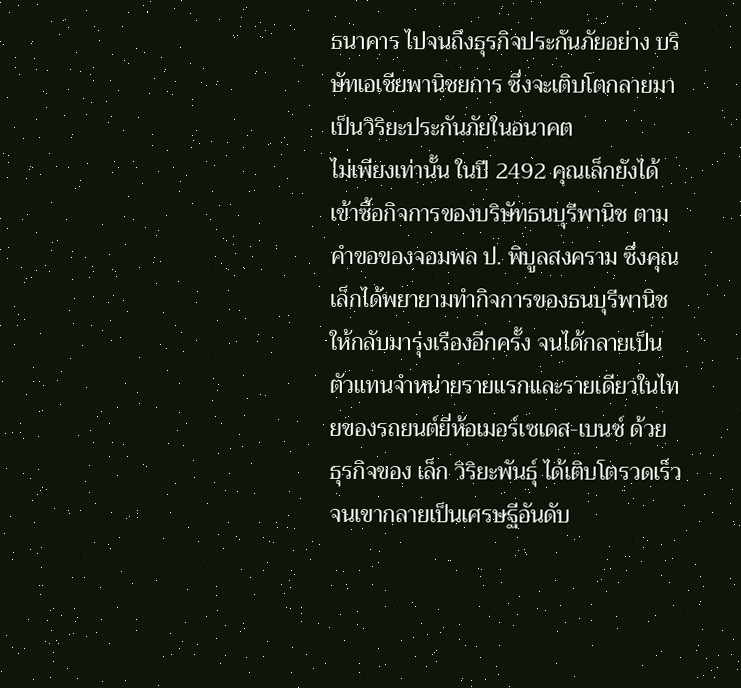ธนาคาร ไปจนถึงธุรกิจประกันภัยอย่าง บริษัทเอเชียพานิชยการ ซึ่งจะเติบโตกลายมาเป็นวิริยะประกันภัยในอนาคต
ไม่เพียงเท่านั้น ในปี 2492 คุณเล็กยังได้เข้าซื้อกิจการของบริษัทธนบุรีพานิช ตามคำขอของจอมพล ป. พิบูลสงคราม ซึ่งคุณเล็กได้พยายามทำกิจการของธนบุรีพานิชให้กลับมารุ่งเรืองอีกครั้ง จนได้กลายเป็นตัวแทนจำหน่ายรายแรกและรายเดียวในไทยของรถยนต์ยี่ห้อเมอร์เซเดส-เบนซ์ ด้วย
ธุรกิจของ เล็ก วิริยะพันธุ์ ได้เติบโตรวดเร็ว จนเขากลายเป็นเศรษฐีอันดับ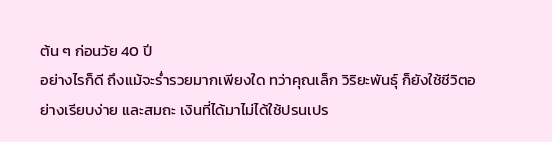ต้น ๆ ก่อนวัย 40 ปี
อย่างไรก็ดี ถึงแม้จะร่ำรวยมากเพียงใด ทว่าคุณเล็ก วิริยะพันธุ์ ก็ยังใช้ชีวิตอย่างเรียบง่าย และสมถะ เงินที่ได้มาไม่ได้ใช้ปรนเปร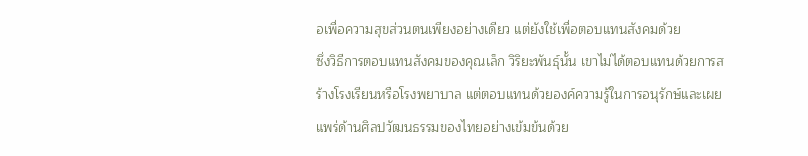อเพื่อความสุขส่วนตนเพียงอย่างเดียว แต่ยังใช้เพื่อตอบแทนสังคมด้วย
ซึ่งวิธีการตอบแทนสังคมของคุณเล็ก วิริยะพันธุ์นั้น เขาไม่ได้ตอบแทนด้วยการสร้างโรงเรียนหรือโรงพยาบาล แต่ตอบแทนด้วยองค์ความรู้ในการอนุรักษ์และเผยแพร่ด้านศิลปวัฒนธรรมของไทยอย่างเข้มข้นด้วย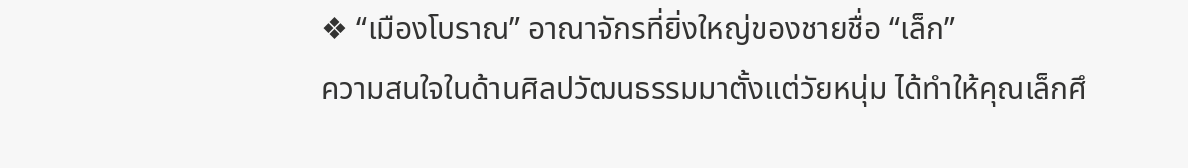❖ “เมืองโบราณ” อาณาจักรที่ยิ่งใหญ่ของชายชื่อ “เล็ก”
ความสนใจในด้านศิลปวัฒนธรรมมาตั้งแต่วัยหนุ่ม ได้ทำให้คุณเล็กศึ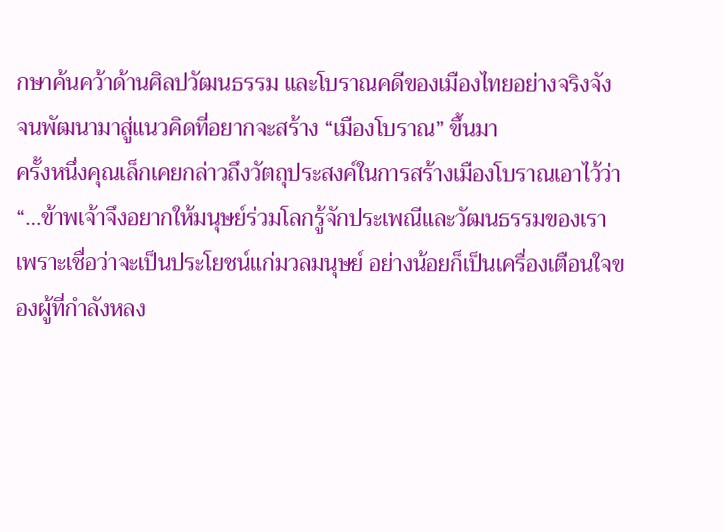กษาค้นคว้าด้านศิลปวัฒนธรรม และโบราณคดีของเมืองไทยอย่างจริงจัง จนพัฒนามาสู่แนวคิดที่อยากจะสร้าง “เมืองโบราณ” ขึ้นมา
ครั้งหนึ่งคุณเล็กเคยกล่าวถึงวัตถุประสงค์ในการสร้างเมืองโบราณเอาไว้ว่า
“…ข้าพเจ้าจึงอยากให้มนุษย์ร่วมโลกรู้จักประเพณีและวัฒนธรรมของเรา เพราะเชื่อว่าจะเป็นประโยชน์แก่มวลมนุษย์ อย่างน้อยก็เป็นเครื่องเตือนใจของผู้ที่กำลังหลง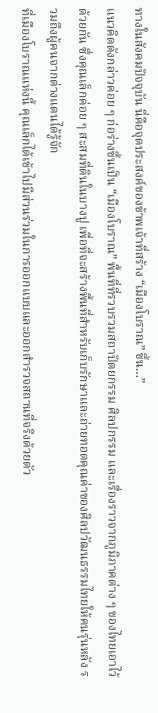ทางในสังคมปัจจุบัน นี่คือจุดประสงค์ของข้าพเจ้าที่สร้าง “เมืองโบราณ” ขึ้น…”
แนวคิดดังกล่าวค่อย ๆ ก่อร่างขึ้นเป็น “เมืองโบราณ” พื้นที่ที่รวบรวมสถาปัตยกรรม ศิลปกรรม และเรื่องราวจากภูมิภาคต่าง ๆ ของไทยเอาไว้ด้วยกัน ซึ่งคุณเล็กค่อย ๆ สะสมที่ดินในบางปู เพื่อที่จะสร้างพื้นที่สำหรับเก็บรักษาและถ่ายทอดคุณค่าของศิลปวัฒนธรรมไทยให้คนรุ่นหลัง รวมถึงผู้คนจากต่างแดนได้รู้จัก
ที่เมืองโบราณแห่งนี้ คุณเล็กได้เข้าไปมีส่วนร่วมในการออกแบบและออกสำรวจสถานที่จริงด้วยตัว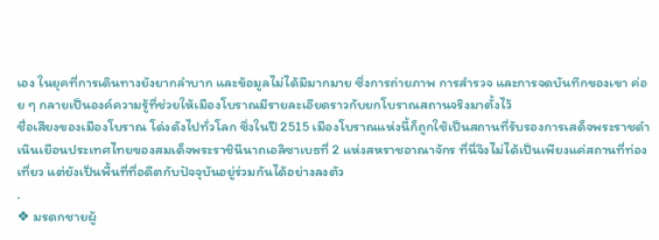เอง ในยุคที่การเดินทางยังยากลำบาก และข้อมูลไม่ได้มีมากมาย ซึ่งการถ่ายภาพ การสำรวจ และการจดบันทึกของเขา ค่อย ๆ กลายเป็นองค์ความรู้ที่ช่วยให้เมืองโบราณมีรายละเอียดราวกับยกโบราณสถานจริงมาตั้งไว้
ชื่อเสียงของเมืองโบราณ โด่งดังไปทั่วโลก ซึ่งในปี 2515 เมืองโบราณแห่งนี้ก็ถูกใช้เป็นสถานที่รับรองการเสด็จพระราชดำเนินเยือนประเทศไทยของสมเด็จพระราชินีนาถเอลิซาเบธที่ 2 แห่งสหราชอาณาจักร ที่นี่จึงไม่ได้เป็นเพียงแค่สถานที่ท่องเที่ยว แต่ยังเป็นพื้นที่ที่อดีตกับปัจจุบันอยู่ร่วมกันได้อย่างลงตัว
.
❖ มรดกชายผู้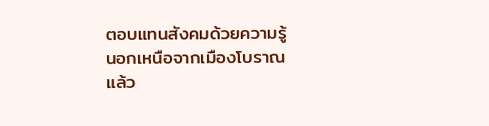ตอบแทนสังคมด้วยความรู้
นอกเหนือจากเมืองโบราณแล้ว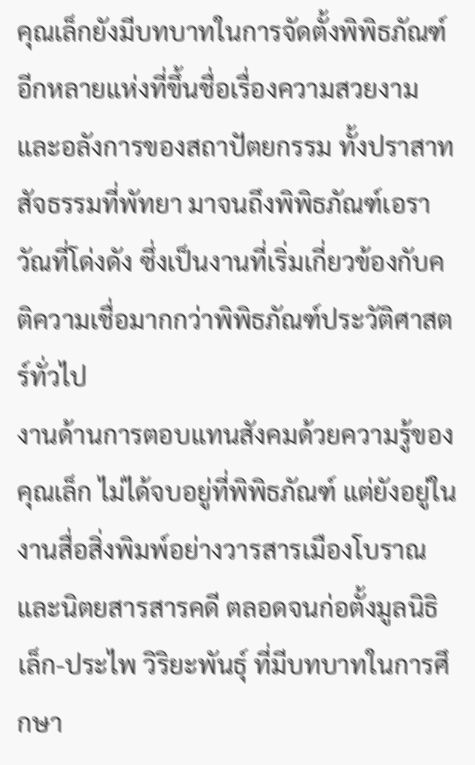คุณเล็กยังมีบทบาทในการจัดตั้งพิพิธภัณฑ์อีกหลายแห่งที่ขึ้นชื่อเรื่องความสวยงามและอลังการของสถาปัตยกรรม ทั้งปราสาทสัจธรรมที่พัทยา มาจนถึงพิพิธภัณฑ์เอราวัณที่โด่งดัง ซึ่งเป็นงานที่เริ่มเกี่ยวข้องกับคติความเชื่อมากกว่าพิพิธภัณฑ์ประวัติศาสตร์ทั่วไป
งานด้านการตอบแทนสังคมด้วยความรู้ของคุณเล็ก ไม่ได้จบอยู่ที่พิพิธภัณฑ์ แต่ยังอยู่ในงานสื่อสิ่งพิมพ์อย่างวารสารเมืองโบราณ และนิตยสารสารคดี ตลอดจนก่อตั้งมูลนิธิเล็ก-ประไพ วิริยะพันธุ์ ที่มีบทบาทในการศึกษา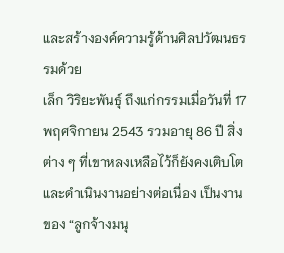และสร้างองค์ความรู้ด้านศิลปวัฒนธรรมด้วย
เล็ก วิริยะพันธุ์ ถึงแก่กรรมเมื่อวันที่ 17 พฤศจิกายน 2543 รวมอายุ 86 ปี สิ่งต่าง ๆ ที่เขาหลงเหลือไว้ก็ยังคงเติบโตและดำเนินงานอย่างต่อเนื่อง เป็นงานของ “ลูกจ้างมนุ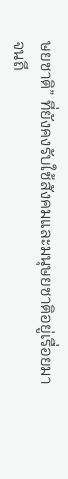ษยชาติ” ที่ยังคงรับใช้สังคมและมนุษยชาติอยู่เรื่อยมาจนถึ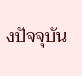งปัจจุบัน